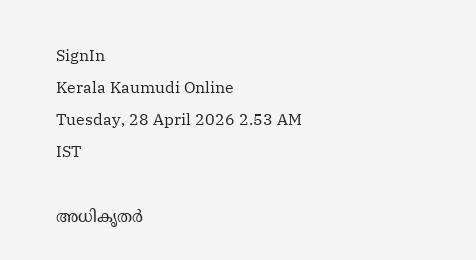SignIn
Kerala Kaumudi Online
Tuesday, 28 April 2026 2.53 AM IST

അധികൃതർ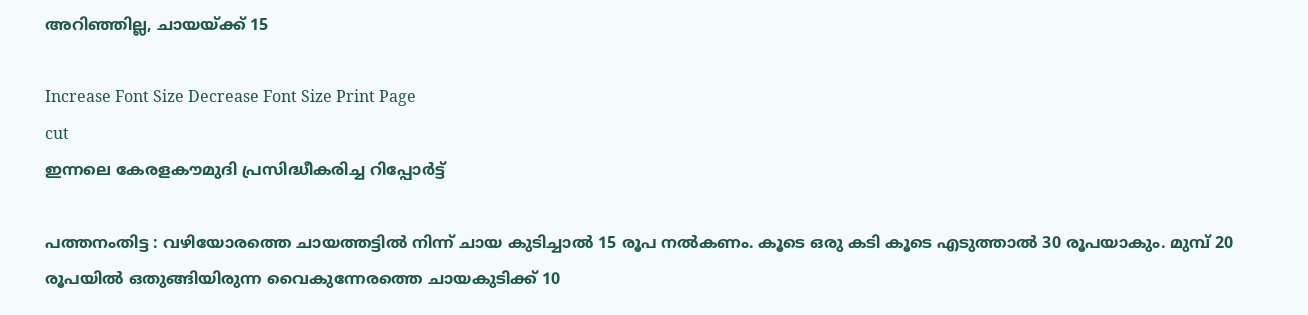അറിഞ്ഞില്ല, ചായയ്ക്ക് 15

Increase Font Size Decrease Font Size Print Page
cut
ഇന്നലെ കേരളകൗമുദി പ്രസിദ്ധീകരിച്ച റിപ്പോർട്ട്

പത്തനംതിട്ട : വഴിയോരത്തെ ചായത്തട്ടിൽ നിന്ന് ചായ കുടിച്ചാൽ 15 രൂപ നൽകണം. കൂടെ ഒരു കടി കൂടെ എടുത്താൽ 30 രൂപയാകും. മുമ്പ് 20 രൂപയിൽ ഒതുങ്ങിയിരുന്ന വൈകുന്നേരത്തെ ചായകുടിക്ക് 10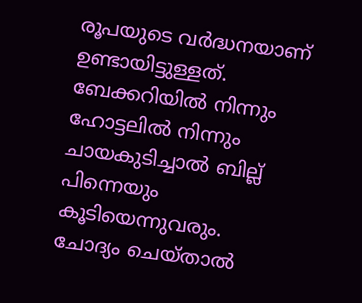രൂപയുടെ വർദ്ധനയാണ് ഉണ്ടായിട്ടുള്ളത്. ബേക്കറിയിൽ നിന്നും ഹോട്ടലിൽ നിന്നും ചായകുടിച്ചാൽ ബില്ല് പിന്നെയും കൂടിയെന്നുവരും. ചോദ്യം ചെയ്താൽ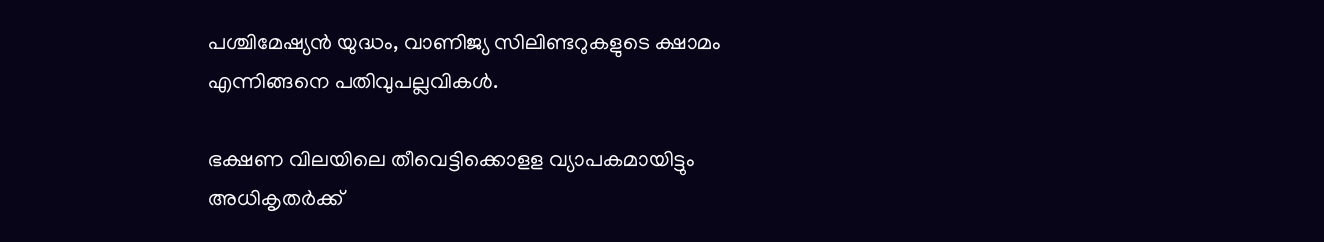പശ്ചിമേഷ്യൻ യുദ്ധം, വാണിജ്യ സിലിണ്ടറുകളുടെ ക്ഷാമം എന്നിങ്ങനെ പതിവുപല്ലവികൾ.

ഭക്ഷണ വിലയിലെ തീവെട്ടിക്കൊളള വ്യാപകമായിട്ടും അധികൃതർക്ക്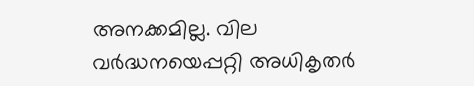അനക്കമില്ല. വില വർദ്ധനയെപ്പറ്റി അധികൃതർ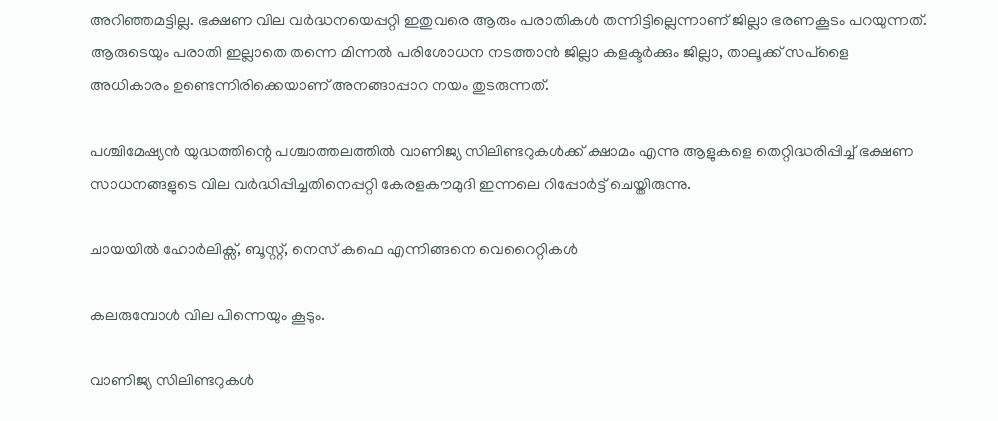അറിഞ്ഞമട്ടില്ല. ഭക്ഷണ വില വർദ്ധനയെപ്പറ്റി ഇതുവരെ ആരും പരാതികൾ തന്നിട്ടില്ലെന്നാണ് ജില്ലാ ഭരണകൂടം പറയുന്നത്. ആരുടെയും പരാതി ഇല്ലാതെ തന്നെ മിന്നൽ പരിശോധന നടത്താൻ ജില്ലാ കളക്ടർക്കും ജില്ലാ, താലൂക്ക് സപ്ളൈ അധികാരം ഉണ്ടെന്നിരിക്കെയാണ് അനങ്ങാപ്പാറ നയം തുടരുന്നത്.

പശ്ചിമേഷ്യൻ യുദ്ധത്തിന്റെ പശ്ചാത്തലത്തിൽ വാണിജ്യ സിലിണ്ടറുകൾക്ക് ക്ഷാമം എന്നു ആളുകളെ തെറ്റിദ്ധരിപ്പിച്ച് ഭക്ഷണ സാധനങ്ങളുടെ വില വർദ്ധിപ്പിച്ചതിനെപ്പറ്റി കേരളകൗമുദി ഇന്നലെ റിപ്പോർട്ട് ചെയ്തിരുന്നു.

ചായയിൽ ഹോർലിക്സ്, ബൂസ്റ്റ്, നെസ് കഫെ എന്നിങ്ങനെ വെറൈറ്റികൾ

കലരുമ്പോൾ വില പിന്നെയും കൂടും.

വാണിജ്യ സിലിണ്ടറുകൾ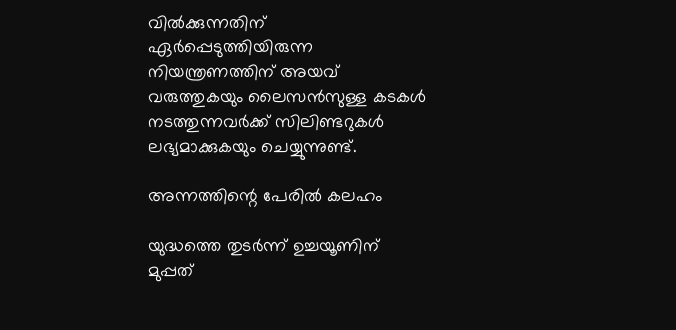വിൽക്കുന്നതിന് ഏർപ്പെടുത്തിയിരുന്ന നിയന്ത്രണത്തിന് അയവ് വരുത്തുകയും ലൈസൻസുള്ള കടകൾ നടത്തുന്നവർക്ക് സിലിണ്ടറുകൾ ലഭ്യമാക്കുകയും ചെയ്യുന്നുണ്ട്.

അന്നത്തിന്റെ പേരിൽ കലഹം

യുദ്ധത്തെ തുടർന്ന് ഉച്ചയൂണിന് മുപ്പത്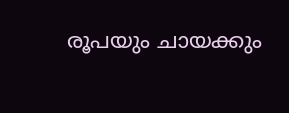രൂപയും ചായക്കും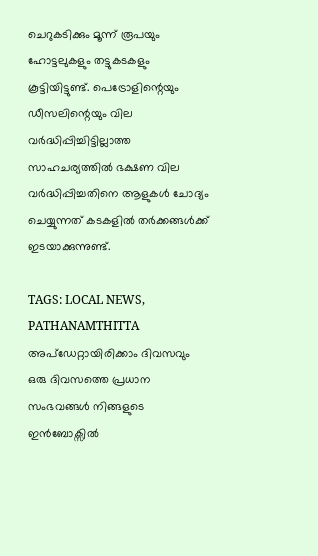ചെറുകടിക്കും മൂന്ന് രൂപയും ഹോട്ടലുകളും തട്ടുകടകളും കൂട്ടിയിട്ടുണ്ട്. പെട്രോളിന്റെയും ഡീസലിന്റെയും വില വർദ്ധിപ്പിച്ചിട്ടില്ലാത്ത സാഹചര്യത്തിൽ ഭക്ഷണ വില വർദ്ധിപ്പിച്ചതിനെ ആളുകൾ ചോദ്യം ചെയ്യുന്നത് കടകളിൽ തർക്കങ്ങൾക്ക് ഇടയാക്കുന്നുണ്ട്.

TAGS: LOCAL NEWS, PATHANAMTHITTA
അപ്ഡേറ്റായിരിക്കാം ദിവസവും
ഒരു ദിവസത്തെ പ്രധാന സംഭവങ്ങൾ നിങ്ങളുടെ ഇൻബോക്സിൽ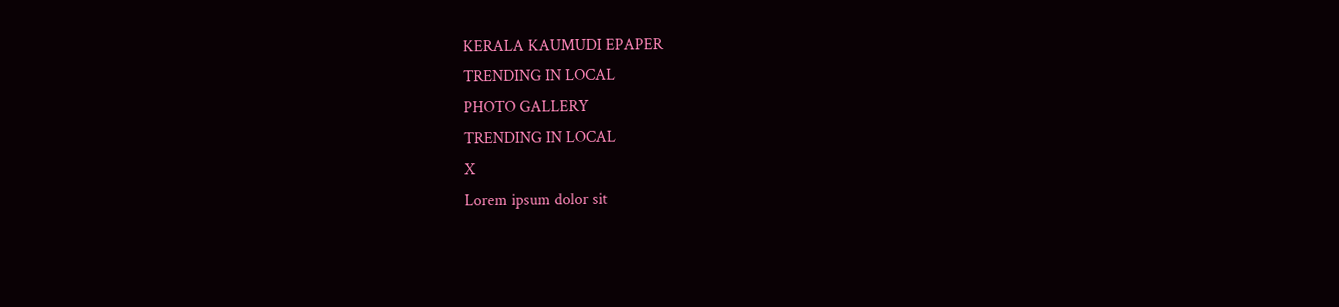KERALA KAUMUDI EPAPER
TRENDING IN LOCAL
PHOTO GALLERY
TRENDING IN LOCAL
X
Lorem ipsum dolor sit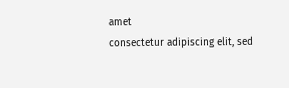amet
consectetur adipiscing elit, sed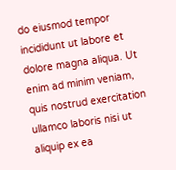do eiusmod tempor incididunt ut labore et dolore magna aliqua. Ut enim ad minim veniam, quis nostrud exercitation ullamco laboris nisi ut aliquip ex ea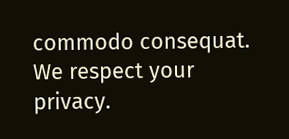commodo consequat.
We respect your privacy.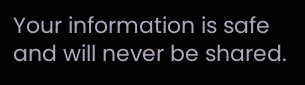Your information is safe and will never be shared.